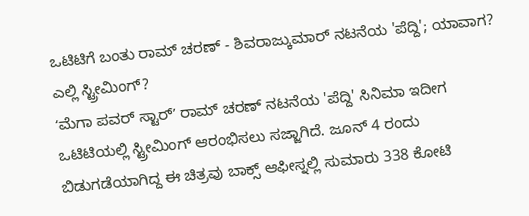ಒಟಿಟಿಗೆ ಬಂತು ರಾಮ್ ಚರಣ್ - ಶಿವರಾಜ್ಕುಮಾರ್ ನಟನೆಯ 'ಪೆದ್ದಿ'; ಯಾವಾಗ? ಎಲ್ಲಿ ಸ್ಟ್ರೀಮಿಂಗ್?
ʻಮೆಗಾ ಪವರ್ ಸ್ಟಾರ್ʼ ರಾಮ್ ಚರಣ್ ನಟನೆಯ 'ಪೆದ್ದಿ' ಸಿನಿಮಾ ಇದೀಗ ಒಟಿಟಿಯಲ್ಲಿ ಸ್ಟ್ರೀಮಿಂಗ್ ಆರಂಭಿಸಲು ಸಜ್ಜಾಗಿದೆ. ಜೂನ್ 4 ರಂದು ಬಿಡುಗಡೆಯಾಗಿದ್ದ ಈ ಚಿತ್ರವು ಬಾಕ್ಸ್ ಆಫೀಸ್ನಲ್ಲಿ ಸುಮಾರು 338 ಕೋಟಿ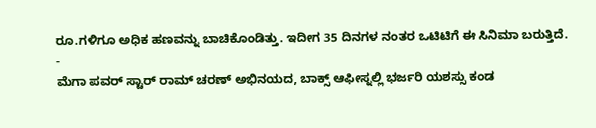ರೂ.ಗಳಿಗೂ ಅಧಿಕ ಹಣವನ್ನು ಬಾಚಿಕೊಂಡಿತ್ತು. ಇದೀಗ 35 ದಿನಗಳ ನಂತರ ಒಟಿಟಿಗೆ ಈ ಸಿನಿಮಾ ಬರುತ್ತಿದೆ.
-
ಮೆಗಾ ಪವರ್ ಸ್ಟಾರ್ ರಾಮ್ ಚರಣ್ ಅಭಿನಯದ, ಬಾಕ್ಸ್ ಆಫೀಸ್ನಲ್ಲಿ ಭರ್ಜರಿ ಯಶಸ್ಸು ಕಂಡ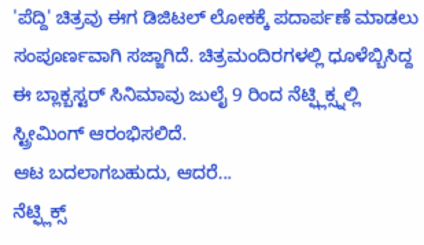'ಪೆದ್ದಿ' ಚಿತ್ರವು ಈಗ ಡಿಜಿಟಲ್ ಲೋಕಕ್ಕೆ ಪದಾರ್ಪಣೆ ಮಾಡಲು ಸಂಪೂರ್ಣವಾಗಿ ಸಜ್ಜಾಗಿದೆ. ಚಿತ್ರಮಂದಿರಗಳಲ್ಲಿ ಧೂಳೆಬ್ಬಿಸಿದ್ದ ಈ ಬ್ಲಾಕ್ಬಸ್ಟರ್ ಸಿನಿಮಾವು ಜುಲೈ 9 ರಿಂದ ನೆಟ್ಫ್ಲಿಕ್ಸ್ನಲ್ಲಿ ಸ್ಟ್ರೀಮಿಂಗ್ ಆರಂಭಿಸಲಿದೆ.
ಆಟ ಬದಲಾಗಬಹುದು, ಆದರೆ...
ನೆಟ್ಫ್ಲಿಕ್ಸ್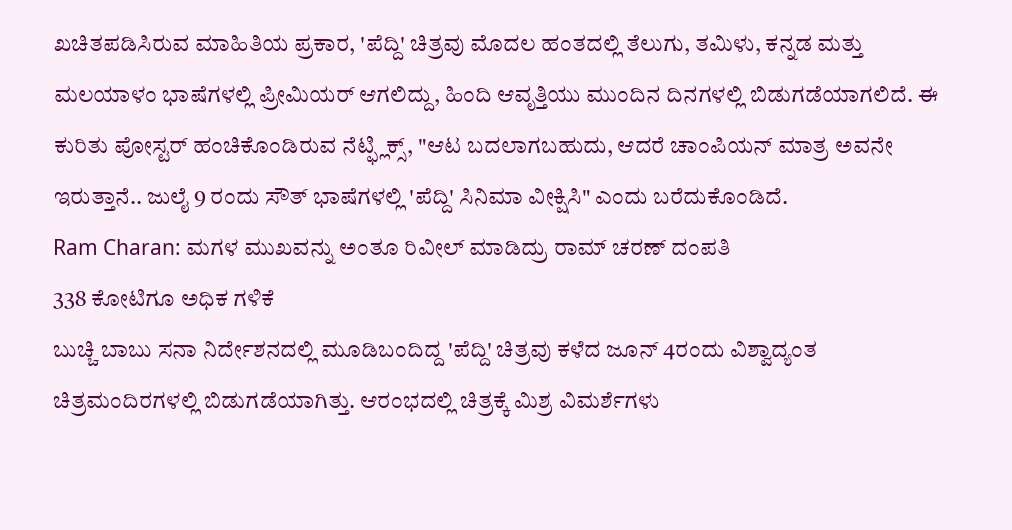ಖಚಿತಪಡಿಸಿರುವ ಮಾಹಿತಿಯ ಪ್ರಕಾರ, 'ಪೆದ್ದಿ' ಚಿತ್ರವು ಮೊದಲ ಹಂತದಲ್ಲಿ ತೆಲುಗು, ತಮಿಳು, ಕನ್ನಡ ಮತ್ತು ಮಲಯಾಳಂ ಭಾಷೆಗಳಲ್ಲಿ ಪ್ರೀಮಿಯರ್ ಆಗಲಿದ್ದು, ಹಿಂದಿ ಆವೃತ್ತಿಯು ಮುಂದಿನ ದಿನಗಳಲ್ಲಿ ಬಿಡುಗಡೆಯಾಗಲಿದೆ. ಈ ಕುರಿತು ಪೋಸ್ಟರ್ ಹಂಚಿಕೊಂಡಿರುವ ನೆಟ್ಫ್ಲಿಕ್ಸ್, "ಆಟ ಬದಲಾಗಬಹುದು, ಆದರೆ ಚಾಂಪಿಯನ್ ಮಾತ್ರ ಅವನೇ ಇರುತ್ತಾನೆ.. ಜುಲೈ 9 ರಂದು ಸೌತ್ ಭಾಷೆಗಳಲ್ಲಿ 'ಪೆದ್ದಿ' ಸಿನಿಮಾ ವೀಕ್ಷಿಸಿ" ಎಂದು ಬರೆದುಕೊಂಡಿದೆ.
Ram Charan: ಮಗಳ ಮುಖವನ್ನು ಅಂತೂ ರಿವೀಲ್ ಮಾಡಿದ್ರು ರಾಮ್ ಚರಣ್ ದಂಪತಿ
338 ಕೋಟಿಗೂ ಅಧಿಕ ಗಳಿಕೆ
ಬುಚ್ಚಿ ಬಾಬು ಸನಾ ನಿರ್ದೇಶನದಲ್ಲಿ ಮೂಡಿಬಂದಿದ್ದ 'ಪೆದ್ದಿ' ಚಿತ್ರವು ಕಳೆದ ಜೂನ್ 4ರಂದು ವಿಶ್ವಾದ್ಯಂತ ಚಿತ್ರಮಂದಿರಗಳಲ್ಲಿ ಬಿಡುಗಡೆಯಾಗಿತ್ತು. ಆರಂಭದಲ್ಲಿ ಚಿತ್ರಕ್ಕೆ ಮಿಶ್ರ ವಿಮರ್ಶೆಗಳು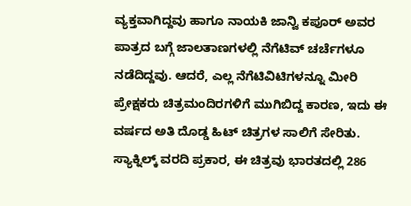ವ್ಯಕ್ತವಾಗಿದ್ದವು ಹಾಗೂ ನಾಯಕಿ ಜಾನ್ವಿ ಕಪೂರ್ ಅವರ ಪಾತ್ರದ ಬಗ್ಗೆ ಜಾಲತಾಣಗಳಲ್ಲಿ ನೆಗೆಟಿವ್ ಚರ್ಚೆಗಳೂ ನಡೆದಿದ್ದವು. ಆದರೆ, ಎಲ್ಲ ನೆಗೆಟಿವಿಟಿಗಳನ್ನೂ ಮೀರಿ ಪ್ರೇಕ್ಷಕರು ಚಿತ್ರಮಂದಿರಗಳಿಗೆ ಮುಗಿಬಿದ್ದ ಕಾರಣ, ಇದು ಈ ವರ್ಷದ ಅತಿ ದೊಡ್ಡ ಹಿಟ್ ಚಿತ್ರಗಳ ಸಾಲಿಗೆ ಸೇರಿತು. ಸ್ಯಾಕ್ನಿಲ್ಕ್ ವರದಿ ಪ್ರಕಾರ, ಈ ಚಿತ್ರವು ಭಾರತದಲ್ಲಿ 286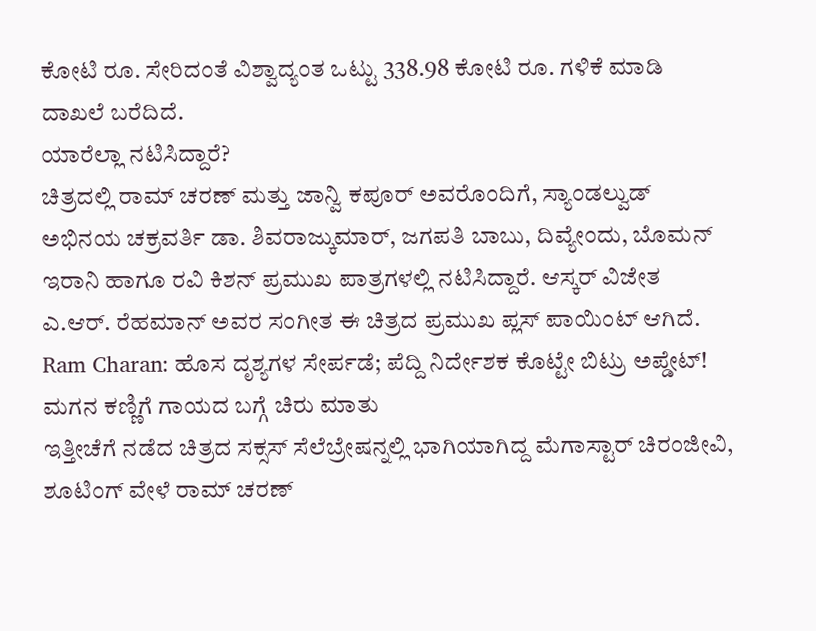ಕೋಟಿ ರೂ. ಸೇರಿದಂತೆ ವಿಶ್ವಾದ್ಯಂತ ಒಟ್ಟು 338.98 ಕೋಟಿ ರೂ. ಗಳಿಕೆ ಮಾಡಿ ದಾಖಲೆ ಬರೆದಿದೆ.
ಯಾರೆಲ್ಲಾ ನಟಿಸಿದ್ದಾರೆ?
ಚಿತ್ರದಲ್ಲಿ ರಾಮ್ ಚರಣ್ ಮತ್ತು ಜಾನ್ವಿ ಕಪೂರ್ ಅವರೊಂದಿಗೆ, ಸ್ಯಾಂಡಲ್ವುಡ್ ಅಭಿನಯ ಚಕ್ರವರ್ತಿ ಡಾ. ಶಿವರಾಜ್ಕುಮಾರ್, ಜಗಪತಿ ಬಾಬು, ದಿವ್ಯೇಂದು, ಬೊಮನ್ ಇರಾನಿ ಹಾಗೂ ರವಿ ಕಿಶನ್ ಪ್ರಮುಖ ಪಾತ್ರಗಳಲ್ಲಿ ನಟಿಸಿದ್ದಾರೆ. ಆಸ್ಕರ್ ವಿಜೇತ ಎ.ಆರ್. ರೆಹಮಾನ್ ಅವರ ಸಂಗೀತ ಈ ಚಿತ್ರದ ಪ್ರಮುಖ ಪ್ಲಸ್ ಪಾಯಿಂಟ್ ಆಗಿದೆ.
Ram Charan: ಹೊಸ ದೃಶ್ಯಗಳ ಸೇರ್ಪಡೆ; ಪೆದ್ದಿ ನಿರ್ದೇಶಕ ಕೊಟ್ಟೇ ಬಿಟ್ರು ಅಪ್ಡೇಟ್!
ಮಗನ ಕಣ್ಣಿಗೆ ಗಾಯದ ಬಗ್ಗೆ ಚಿರು ಮಾತು
ಇತ್ತೀಚೆಗೆ ನಡೆದ ಚಿತ್ರದ ಸಕ್ಸಸ್ ಸೆಲೆಬ್ರೇಷನ್ನಲ್ಲಿ ಭಾಗಿಯಾಗಿದ್ದ ಮೆಗಾಸ್ಟಾರ್ ಚಿರಂಜೀವಿ, ಶೂಟಿಂಗ್ ವೇಳೆ ರಾಮ್ ಚರಣ್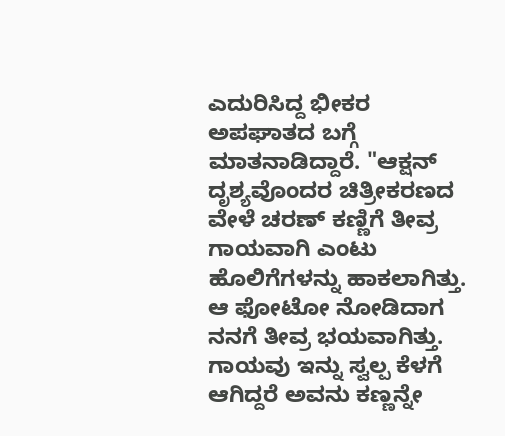ಎದುರಿಸಿದ್ದ ಭೀಕರ ಅಪಘಾತದ ಬಗ್ಗೆ ಮಾತನಾಡಿದ್ದಾರೆ. "ಆಕ್ಷನ್ ದೃಶ್ಯವೊಂದರ ಚಿತ್ರೀಕರಣದ ವೇಳೆ ಚರಣ್ ಕಣ್ಣಿಗೆ ತೀವ್ರ ಗಾಯವಾಗಿ ಎಂಟು ಹೊಲಿಗೆಗಳನ್ನು ಹಾಕಲಾಗಿತ್ತು. ಆ ಫೋಟೋ ನೋಡಿದಾಗ ನನಗೆ ತೀವ್ರ ಭಯವಾಗಿತ್ತು. ಗಾಯವು ಇನ್ನು ಸ್ವಲ್ಪ ಕೆಳಗೆ ಆಗಿದ್ದರೆ ಅವನು ಕಣ್ಣನ್ನೇ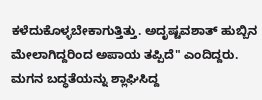ಕಳೆದುಕೊಳ್ಳಬೇಕಾಗುತ್ತಿತ್ತು. ಅದೃಷ್ಟವಶಾತ್ ಹುಬ್ಬಿನ ಮೇಲಾಗಿದ್ದರಿಂದ ಅಪಾಯ ತಪ್ಪಿದೆ" ಎಂದಿದ್ದರು.
ಮಗನ ಬದ್ಧತೆಯನ್ನು ಶ್ಲಾಘಿಸಿದ್ದ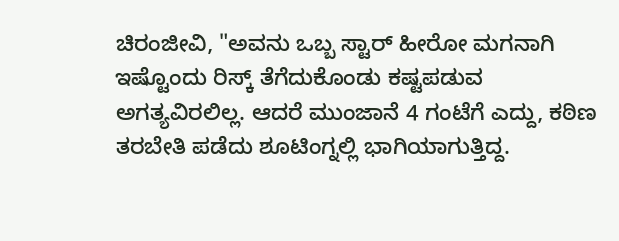ಚಿರಂಜೀವಿ, "ಅವನು ಒಬ್ಬ ಸ್ಟಾರ್ ಹೀರೋ ಮಗನಾಗಿ ಇಷ್ಟೊಂದು ರಿಸ್ಕ್ ತೆಗೆದುಕೊಂಡು ಕಷ್ಟಪಡುವ ಅಗತ್ಯವಿರಲಿಲ್ಲ. ಆದರೆ ಮುಂಜಾನೆ 4 ಗಂಟೆಗೆ ಎದ್ದು, ಕಠಿಣ ತರಬೇತಿ ಪಡೆದು ಶೂಟಿಂಗ್ನಲ್ಲಿ ಭಾಗಿಯಾಗುತ್ತಿದ್ದ.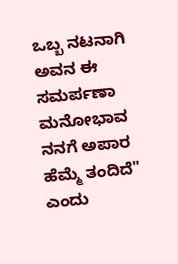ಒಬ್ಬ ನಟನಾಗಿ ಅವನ ಈ ಸಮರ್ಪಣಾ ಮನೋಭಾವ ನನಗೆ ಅಪಾರ ಹೆಮ್ಮೆ ತಂದಿದೆ" ಎಂದು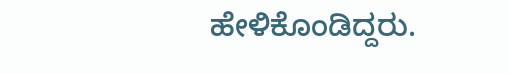ಹೇಳಿಕೊಂಡಿದ್ದರು.